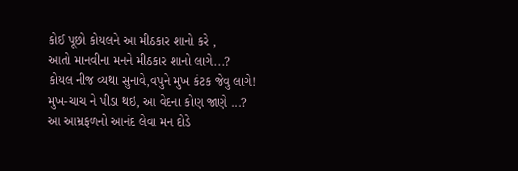કોઈ પૂછો કોયલને આ મીઠકાર શાનો કરે ,
આતો માનવીના મનને મીઠકાર શાનો લાગે...?
કોયલ નીજ વ્યથા સુનાવે,વપુને મુખ કંટક જેવુ લાગે!
મુખ-ચાચ ને પીડા થઇ, આ વેદના કોણ જાણે ...?
આ આમ્રફળનો આનંદ લેવા મન દોડે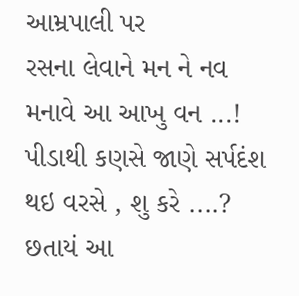આમ્રપાલી પર
રસના લેવાને મન ને નવ મનાવે આ આખુ વન ...!
પીડાથી કણસે જાણે સર્પદંશ થઇ વરસે , શુ કરે ....?
છતાયં આ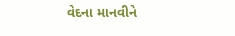વેદના માનવીને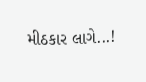મીઠકાર લાગે...!